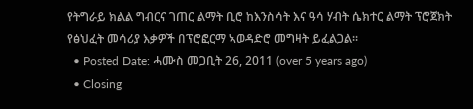የትግራይ ክልል ግብርና ገጠር ልማት ቢሮ ከእንስሳት እና ዓሳ ሃብት ሴክተር ልማት ፕሮጀክት የፅህፈት መሳሪያ እቃዎች በፕሮፎርማ ኣወዳድሮ መግዛት ይፈልጋል፡፡
  • Posted Date: ሓሙስ መጋቢት 26, 2011 (over 5 years ago)
  • Closing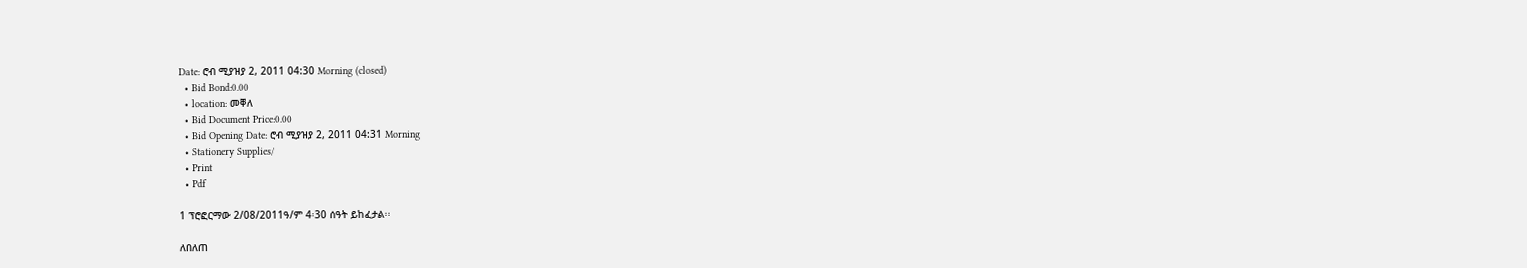Date: ሮብ ሚያዝያ 2, 2011 04:30 Morning (closed)
  • Bid Bond:0.00
  • location: መቐለ
  • Bid Document Price:0.00
  • Bid Opening Date: ሮብ ሚያዝያ 2, 2011 04:31 Morning
  • Stationery Supplies/
  • Print
  • Pdf

1 ፕሮፎርማው 2/08/2011ዓ/ም 4፡30 ሰዓት ይከፈታል፡፡

ለበለጠ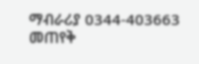ማብራሪያ 0344-403663 መጠየቅ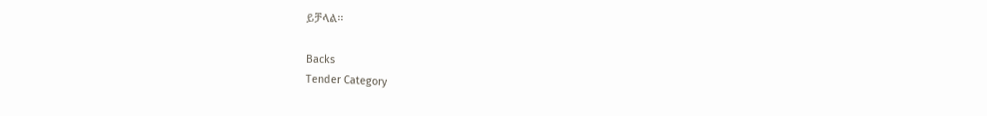ይቻላል፡፡

Backs
Tender Category